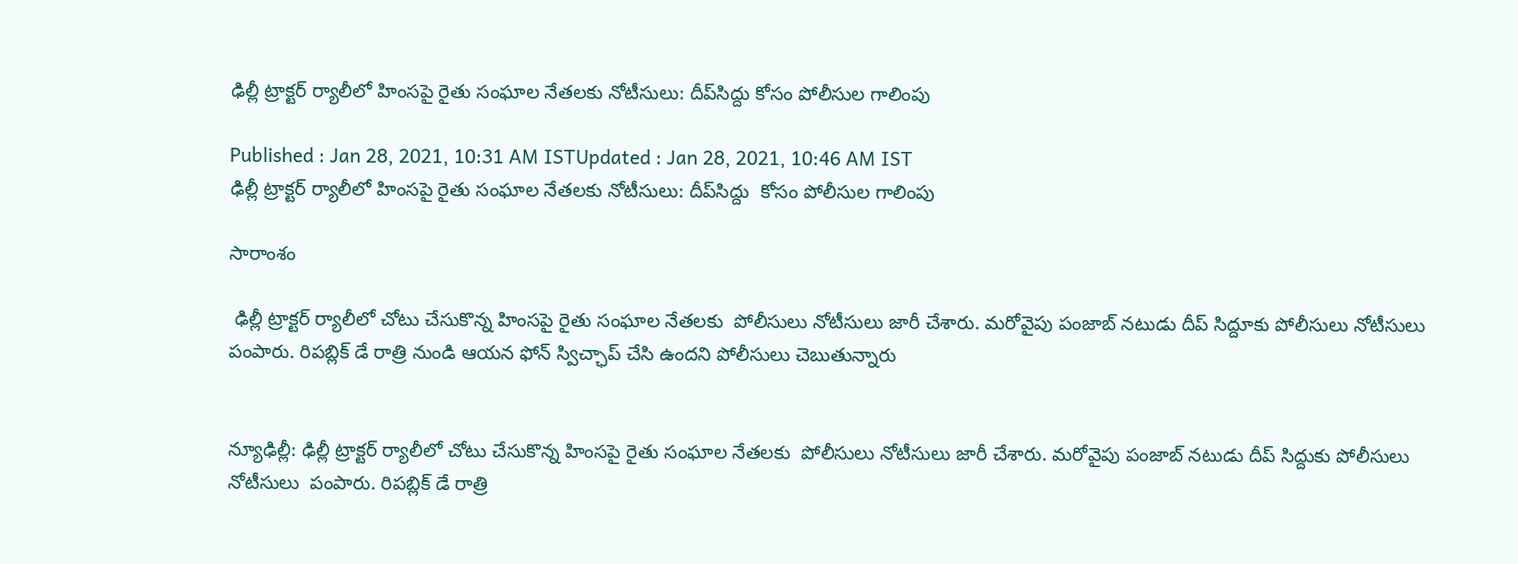ఢిల్లీ ట్రాక్టర్ ర్యాలీలో హింసపై రైతు సంఘాల నేతలకు నోటీసులు: దీప్‌సిద్దు కోసం పోలీసుల గాలింపు

Published : Jan 28, 2021, 10:31 AM ISTUpdated : Jan 28, 2021, 10:46 AM IST
ఢిల్లీ ట్రాక్టర్ ర్యాలీలో హింసపై రైతు సంఘాల నేతలకు నోటీసులు: దీప్‌సిద్దు  కోసం పోలీసుల గాలింపు

సారాంశం

 ఢిల్లీ ట్రాక్టర్ ర్యాలీలో చోటు చేసుకొన్న హింసపై రైతు సంఘాల నేతలకు  పోలీసులు నోటీసులు జారీ చేశారు. మరోవైపు పంజాబ్ నటుడు దీప్ సిద్దూకు పోలీసులు నోటీసులు  పంపారు. రిపబ్లిక్ డే రాత్రి నుండి ఆయన ఫోన్ స్విచ్ఛాప్ చేసి ఉందని పోలీసులు చెబుతున్నారు


న్యూఢిల్లీ: ఢిల్లీ ట్రాక్టర్ ర్యాలీలో చోటు చేసుకొన్న హింసపై రైతు సంఘాల నేతలకు  పోలీసులు నోటీసులు జారీ చేశారు. మరోవైపు పంజాబ్ నటుడు దీప్ సిద్దుకు పోలీసులు నోటీసులు  పంపారు. రిపబ్లిక్ డే రాత్రి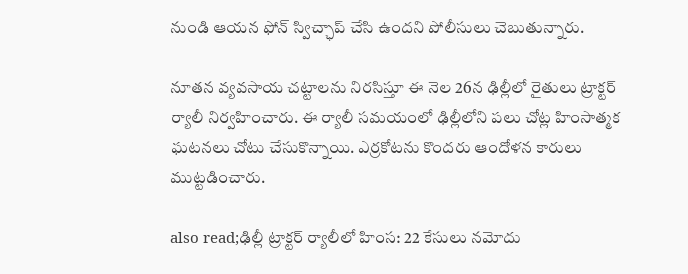నుండి ఆయన ఫోన్ స్విచ్ఛాప్ చేసి ఉందని పోలీసులు చెబుతున్నారు.

నూతన వ్యవసాయ చట్టాలను నిరసిస్తూ ఈ నెల 26న ఢిల్లీలో రైతులు ట్రాక్టర్ ర్యాలీ నిర్వహించారు. ఈ ర్యాలీ సమయంలో ఢిల్లీలోని పలు చోట్ల హింసాత్మక ఘటనలు చోటు చేసుకొన్నాయి. ఎర్రకోటను కొందరు ఆందోళన కారులు ముట్టడించారు.

also read;ఢిల్లీ ట్రాక్టర్ ర్యాలీలో హింస: 22 కేసులు నమోదు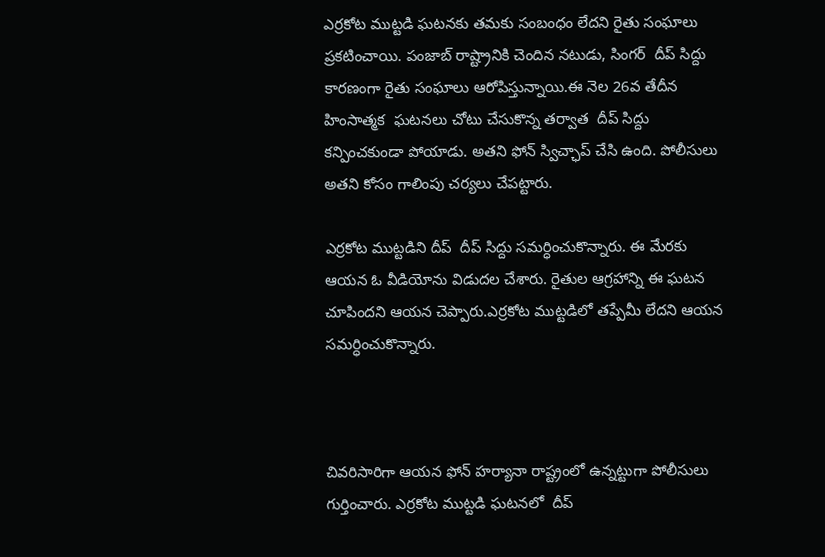ఎర్రకోట ముట్టడి ఘటనకు తమకు సంబంధం లేదని రైతు సంఘాలు ప్రకటించాయి. పంజాబ్ రాష్ట్రానికి చెందిన నటుడు, సింగర్  దీప్ సిద్దు కారణంగా రైతు సంఘాలు ఆరోపిస్తున్నాయి.ఈ నెల 26వ తేదీన హింసాత్మక  ఘటనలు చోటు చేసుకొన్న తర్వాత  దీప్ సిద్దు కన్పించకుండా పోయాడు. అతని ఫోన్ స్విచ్ఛాప్ చేసి ఉంది. పోలీసులు అతని కోసం గాలింపు చర్యలు చేపట్టారు.

ఎర్రకోట ముట్టడిని దీప్  దీప్ సిద్దు సమర్ధించుకొన్నారు. ఈ మేరకు ఆయన ఓ వీడియోను విడుదల చేశారు. రైతుల ఆగ్రహాన్ని ఈ ఘటన చూపిందని ఆయన చెప్పారు.ఎర్రకోట ముట్టడిలో తప్పేమీ లేదని ఆయన సమర్ధించుకొన్నారు.



చివరిసారిగా ఆయన ఫోన్ హర్యానా రాష్ట్రంలో ఉన్నట్టుగా పోలీసులు గుర్తించారు. ఎర్రకోట ముట్టడి ఘటనలో  దీప్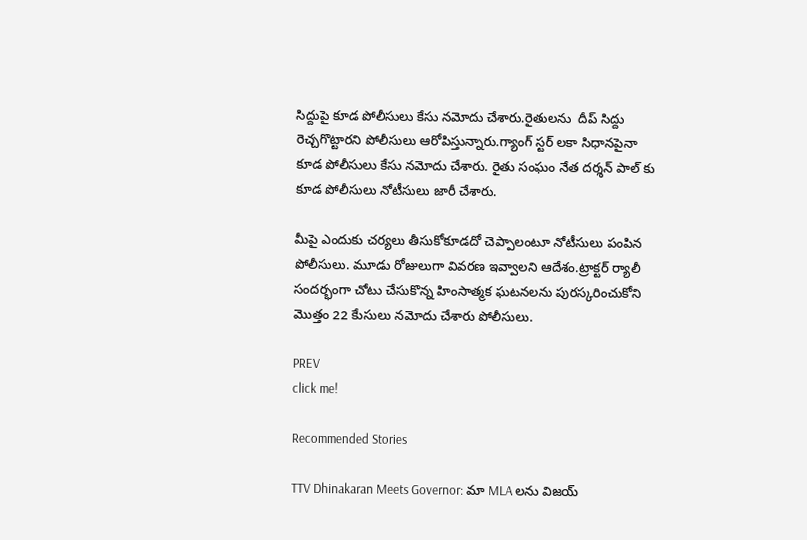సిద్దుపై కూడ పోలీసులు కేసు నమోదు చేశారు.రైతులను  దీప్ సిద్దు రెచ్చగొట్టారని పోలీసులు ఆరోపిస్తున్నారు.గ్యాంగ్ స్టర్ లకా సిధానపైనా కూడ పోలీసులు కేసు నమోదు చేశారు. రైతు సంఘం నేత దర్శన్ పాల్ కు కూడ పోలీసులు నోటీసులు జారీ చేశారు.

మీపై ఎందుకు చర్యలు తీసుకోకూడదో చెప్పాలంటూ నోటీసులు పంపిన పోలీసులు. మూడు రోజులుగా వివరణ ఇవ్వాలని ఆదేశం.ట్రాక్టర్ ర్యాలీ సందర్భంగా చోటు చేసుకొన్న హింసాత్మక ఘటనలను పురస్కరించుకోని మొత్తం 22 కేుసులు నమోదు చేశారు పోలీసులు.

PREV
click me!

Recommended Stories

TTV Dhinakaran Meets Governor: మా MLA లను విజయ్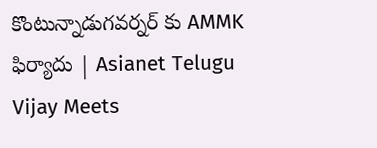కొంటున్నాడుగవర్నర్ కు AMMK ఫిర్యాదు | Asianet Telugu
Vijay Meets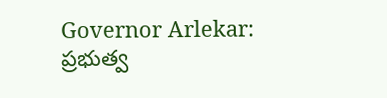Governor Arlekar: ప్రభుత్వ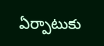ఏర్పాటుకు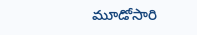మూడోసారి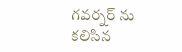గవర్నర్ ను కలిసిన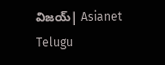విజయ్| Asianet Telugu